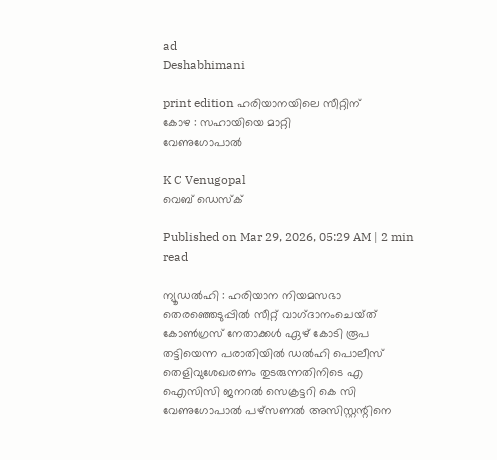ad
Deshabhimani

print edition ഹരിയാനയിലെ സീറ്റിന്‌
കോഴ : സഹായിയെ മാറ്റി
വേണുഗോപാൽ

K C Venugopal
വെബ് ഡെസ്ക്

Published on Mar 29, 2026, 05:29 AM | 2 min read

ന്യൂഡൽഹി : ഹരിയാന നിയമസഭാ തെരഞ്ഞെടുപ്പിൽ സീറ്റ്‌ വാഗ്‌ദാനംചെയ്‌ത്‌ കോൺഗ്രസ്‌ നേതാക്കൾ ഏഴ്‌ കോടി രൂപ തട്ടിയെന്ന പരാതിയിൽ ഡൽഹി പൊലീസ്‌ തെളിവുശേഖരണം തുടരുന്നതിനിടെ എ ഐസിസി ജനറൽ സെക്രട്ടറി കെ സി വേണുഗോപാൽ പഴ്‌സണൽ അസിസ്റ്റന്റിനെ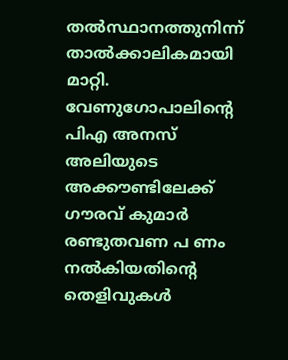തൽസ്ഥാനത്തുനിന്ന്‌ താൽക്കാലികമായി മാറ്റി. വേണുഗോപാലിന്റെ പിഎ അനസ്‌ അലിയുടെ അക്ക‍ൗണ്ടിലേക്ക്‌ ഗ‍ൗരവ്‌ കുമാർ രണ്ടുതവണ പ ണം നൽകിയതിന്റെ തെളിവുകൾ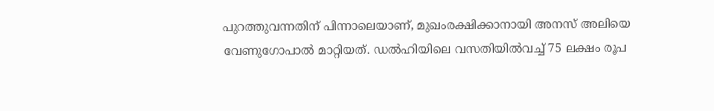പുറത്തുവന്നതിന്‌ പിന്നാലെയാണ്‌, മുഖംരക്ഷിക്കാനായി അനസ്‌ അലിയെ വേണുഗോപാൽ മാറ്റിയത്‌. ഡൽഹിയിലെ വസതിയിൽവച്ച്‌ 75 ലക്ഷം രൂപ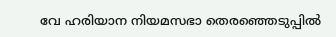വേ ഹരിയാന നിയമസഭാ തെരഞ്ഞെടുപ്പിൽ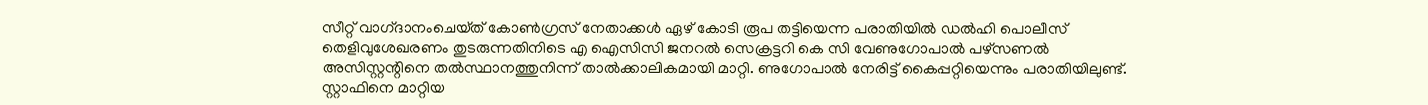സീറ്റ്‌ വാഗ്‌ദാനംചെയ്‌ത്‌ കോൺഗ്രസ്‌ നേതാക്കൾ ഏഴ്‌ കോടി രൂപ തട്ടിയെന്ന പരാതിയിൽ ഡൽഹി പൊലീസ്‌ തെളിവുശേഖരണം തുടരുന്നതിനിടെ എ ഐസിസി ജനറൽ സെക്രട്ടറി കെ സി വേണുഗോപാൽ പഴ്‌സണൽ അസിസ്റ്റന്റിനെ തൽസ്ഥാനത്തുനിന്ന്‌ താൽക്കാലികമായി മാറ്റി. ണുഗോപാൽ നേരിട്ട്‌ കൈപ്പറ്റിയെന്നും പരാതിയിലുണ്ട്‌. സ്റ്റാഫിനെ മാറ്റിയ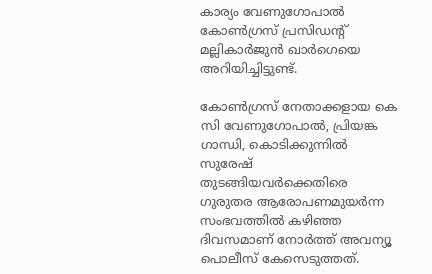കാര്യം വേണുഗോപാൽ കോൺഗ്രസ്‌ പ്രസിഡന്റ്‌ മല്ലികാർജുൻ ഖാർഗെയെ അറിയിച്ചിട്ടുണ്ട്‌.

കോൺഗ്രസ്‌ നേതാക്കളായ കെ സി വേണുഗോപാൽ, പ്രിയങ്ക ഗാന്ധി, കൊടിക്കുന്നിൽ സുരേഷ്‌ തുടങ്ങിയവർക്കെതിരെ ഗുരുതര ആരോപണമുയർന്ന സംഭവത്തിൽ കഴിഞ്ഞ ദിവസമാണ്‌ നോർത്ത്‌ അവന്യൂ പൊലീസ്‌ കേസെടുത്തത്‌.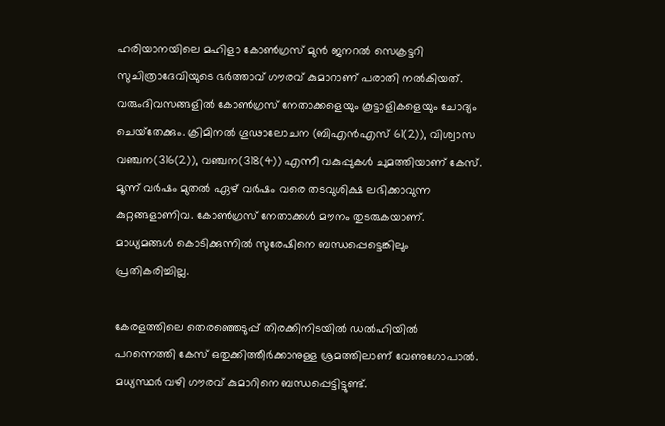ഹരിയാനയിലെ മഹിളാ കോൺഗ്രസ്‌ മുൻ ജനറൽ സെക്രട്ടറി സുചിത്രാദേവിയുടെ ഭർത്താവ്‌ ഗ‍ൗരവ്‌ കുമാറാണ്‌ പരാതി നൽകിയത്‌. വരുംദിവസങ്ങളിൽ കോൺഗ്രസ്‌ നേതാക്കളെയും കൂട്ടാളികളെയും ചോദ്യം ചെയ്‌തേക്കും. ക്രിമിനൽ ഗൂഢാലോചന (ബിഎൻഎസ്‌ 61(2)), വിശ്വാസ വഞ്ചന(316(2)), വഞ്ചന(318(4)) എന്നീ വകുപ്പുകൾ ചുമത്തിയാണ്‌ കേസ്‌. മൂന്ന്‌ വർഷം മുതൽ ഏഴ്‌ വർഷം വരെ തടവുശിക്ഷ ലഭിക്കാവുന്ന കുറ്റങ്ങളാണിവ. കോൺഗ്രസ്‌ നേതാക്കൾ മ‍ൗനം തുടരുകയാണ്‌. മാധ്യമങ്ങൾ കൊടിക്കുന്നിൽ സുരേഷിനെ ബന്ധപ്പെട്ടെങ്കിലും പ്രതികരിച്ചില്ല.

കേരളത്തിലെ തെരഞ്ഞെടുപ്പ്‌ തിരക്കിനിടയിൽ ഡൽഹിയിൽ പറന്നെത്തി കേസ്‌ ഒതുക്കിത്തീർക്കാനുള്ള ശ്രമത്തിലാണ്‌ വേണുഗോപാൽ. മധ്യസ്ഥർ വഴി ഗ‍ൗരവ്‌ കുമാറിനെ ബന്ധപ്പെട്ടിട്ടുണ്ട്‌.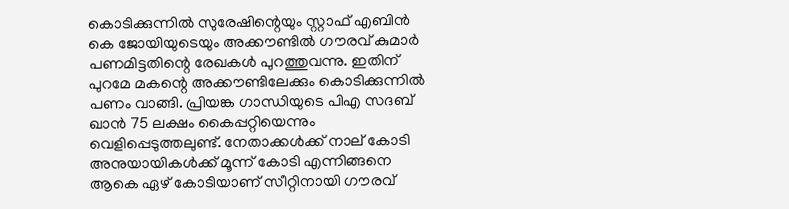കൊടിക്കുന്നിൽ സുരേഷിന്റെയും സ്റ്റാഫ്‌ എബിൻ കെ ജോയിയുടെയും അക്ക‍ൗണ്ടിൽ ഗ‍ൗരവ്‌ കുമാർ പണമിട്ടതിന്റെ രേഖകൾ പുറത്തുവന്നു. ഇതിന്‌ പുറമേ മകന്റെ അക്ക‍ൗണ്ടിലേക്കും കൊടിക്കുന്നിൽ പണം വാങ്ങി. പ്രിയങ്ക ഗാന്ധിയുടെ പിഎ സദബ്‌ ഖാൻ 75 ലക്ഷം കൈപ്പറ്റിയെന്നും വെളിപ്പെടുത്തലുണ്ട്‌. നേതാക്കൾക്ക്‌ നാല്‌ കോടി അനുയായികൾക്ക്‌ മൂന്ന്‌ കോടി എന്നിങ്ങനെ ആകെ ഏഴ്‌ കോടിയാണ്‌ സീറ്റിനായി ഗ‍ൗരവ്‌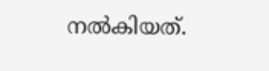നൽകിയത്‌.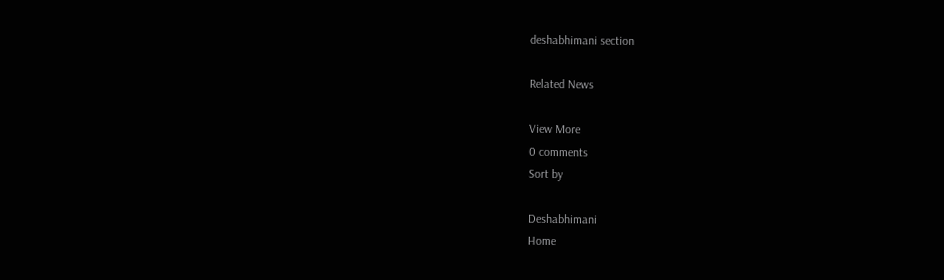deshabhimani section

Related News

View More
0 comments
Sort by

Deshabhimani
Home